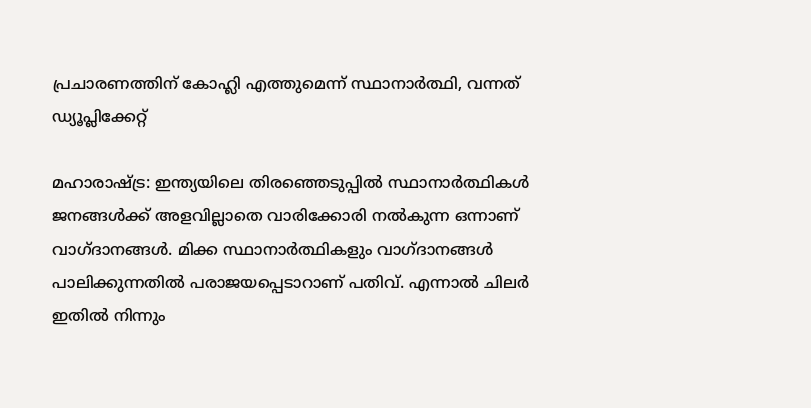പ്രചാരണത്തിന് കോഹ്ലി എത്തുമെന്ന് സ്ഥാനാര്‍ത്ഥി, വന്നത് ഡ്യൂപ്ലിക്കേറ്റ്

മഹാരാഷ്ട്ര: ഇന്ത്യയിലെ തിരഞ്ഞെടുപ്പില്‍ സ്ഥാനാര്‍ത്ഥികള്‍ ജനങ്ങള്‍ക്ക് അളവില്ലാതെ വാരിക്കോരി നല്‍കുന്ന ഒന്നാണ് വാഗ്ദാനങ്ങള്‍. മിക്ക സ്ഥാനാര്‍ത്ഥികളും വാഗ്ദാനങ്ങള്‍ പാലിക്കുന്നതില്‍ പരാജയപ്പെടാറാണ് പതിവ്. എന്നാല്‍ ചിലര്‍ ഇതില്‍ നിന്നും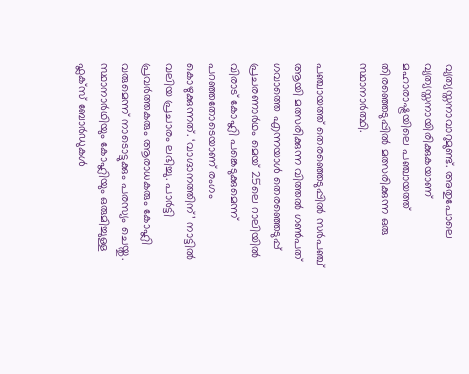വ്യത്യസ്തനാവാറുമുണ്ട്. അതുപോലെ വ്യത്യസ്തനായിരിക്കുകയാണ് മഹാരാഷ്ട്രയിലെ പഞ്ചായത്ത് തിരഞ്ഞെടുപ്പില്‍ മത്സരിക്കുന്ന ഒരു സ്ഥാനാര്‍ത്ഥി.

പഞ്ചായത്ത് തെരഞ്ഞെടുപ്പില്‍ സര്‍പഞ്ച് ആയി മത്സരിക്കുന്ന വിത്തല്‍ ഗണ്‍പത് ഗവാത്തെ എന്നയാള്‍ തെരഞ്ഞെടുപ്പ് പ്രചരണാര്‍ഥം മെയ് 25ലെ റാലിയില്‍ വിരാട് കോഹ്ലി പങ്കെടുക്കുമെന്ന് പറഞ്ഞതോടെയാണ് രംഗം കൊഴുക്കുന്നത്. ‘വാഗ്ദാനത്തിന്’ നാട്ടില്‍ വലിയ പ്രചാരം ലഭിച്ചു. പാര്‍ട്ടി പ്രവര്‍ത്തകരും ആരാധകരും കോഹ്ലി വരുമെന്ന് നാടൊട്ടുക്കും പരസ്യം ചെയ്തു. സ്ഥാനാര്‍ഥിയും കോഹ്ലിയും ഒരുമിച്ചുള്ള ഫ്ലക്സ് ബോര്‍ഡുകള്‍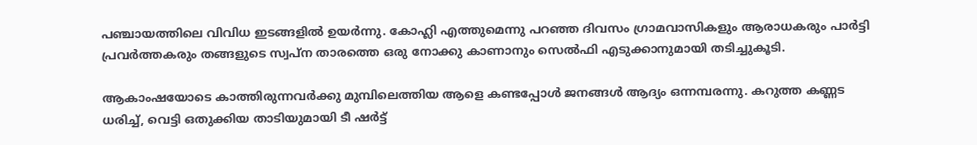പഞ്ചായത്തിലെ വിവിധ ഇടങ്ങളില്‍ ഉയര്‍ന്നു. കോഹ്ലി എത്തുമെന്നു പറഞ്ഞ ദിവസം ഗ്രാമവാസികളും ആരാധകരും പാര്‍ട്ടി പ്രവര്‍ത്തകരും തങ്ങളുടെ സ്വപ്ന താരത്തെ ഒരു നോക്കു കാണാനും സെല്‍ഫി എടുക്കാനുമായി തടിച്ചുകൂടി.

ആകാംഷയോടെ കാത്തിരുന്നവര്‍ക്കു മുമ്പിലെത്തിയ ആളെ കണ്ടപ്പോള്‍ ജനങ്ങള്‍ ആദ്യം ഒന്നമ്പരന്നു. കറുത്ത കണ്ണട ധരിച്ച്‌, വെട്ടി ഒതുക്കിയ താടിയുമായി ടീ ഷര്‍ട്ട്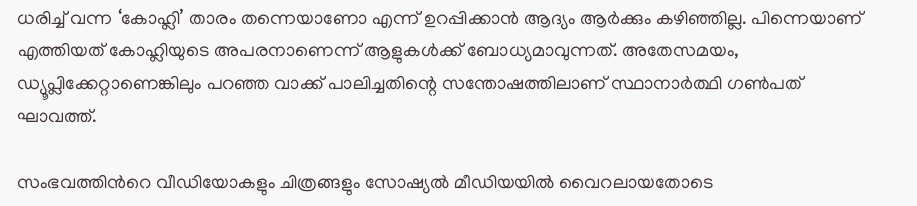ധരിച്ച്‌ വന്ന ‘കോഹ്ലി’ താരം തന്നെയാണോ എന്ന് ഉറപ്പിക്കാന്‍ ആദ്യം ആര്‍ക്കും കഴിഞ്ഞില്ല. പിന്നെയാണ് എത്തിയത് കോഹ്ലിയുടെ അപരനാണെന്ന് ആളുകള്‍ക്ക് ബോധ്യമാവുന്നത്. അതേസമയം, ഡ്യൂപ്ലിക്കേറ്റാണെങ്കിലും പറഞ്ഞ വാക്ക് പാലിച്ചതിന്റെ സന്തോഷത്തിലാണ് സ്ഥാനാര്‍ത്ഥി ഗണ്‍പത് ഘാവത്ത്.

സംഭവത്തിന്‍റെ വീഡിയോകളും ചിത്രങ്ങളും സോഷ്യല്‍ മീഡിയയില്‍ വൈറലായതോടെ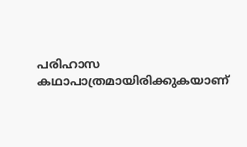പരിഹാസ കഥാപാത്രമായിരിക്കുകയാണ്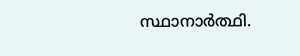സ്ഥാനാര്‍ത്ഥി.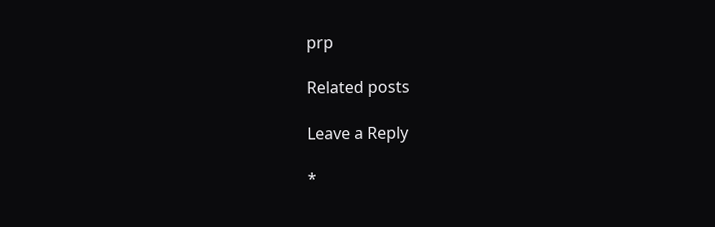prp

Related posts

Leave a Reply

*